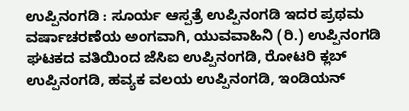ಉಪ್ಪಿನಂಗಡಿ : ಸೂರ್ಯ ಆಸ್ಪತ್ರೆ ಉಪ್ಪಿನಂಗಡಿ ಇದರ ಪ್ರಥಮ ವರ್ಷಾಚರಣೆಯ ಅಂಗವಾಗಿ, ಯುವವಾಹಿನಿ (ರಿ.) ಉಪ್ಪಿನಂಗಡಿ ಘಟಕದ ವತಿಯಿಂದ ಜೆಸಿಐ ಉಪ್ಪಿನಂಗಡಿ, ರೋಟರಿ ಕ್ಲಬ್ ಉಪ್ಪಿನಂಗಡಿ, ಹವ್ಯಕ ವಲಯ ಉಪ್ಪಿನಂಗಡಿ, ಇಂಡಿಯನ್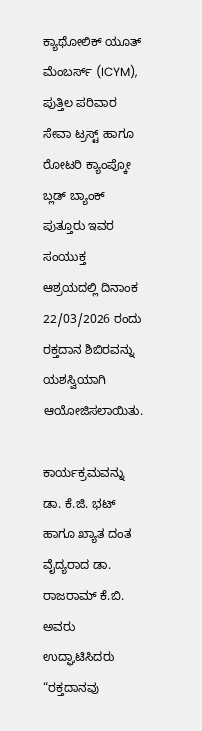ಕ್ಯಾಥೋಲಿಕ್ ಯೂತ್ ಮೆಂಬರ್ಸ್ (ICYM), ಪುತ್ತಿಲ ಪರಿವಾರ ಸೇವಾ ಟ್ರಸ್ಟ್ ಹಾಗೂ ರೋಟರಿ ಕ್ಯಾಂಪ್ಕೋ ಬ್ಲಡ್ ಬ್ಯಾಂಕ್ ಪುತ್ತೂರು ಇವರ ಸಂಯುಕ್ತ ಆಶ್ರಯದಲ್ಲಿ ದಿನಾಂಕ 22/03/2026 ರಂದು ರಕ್ತದಾನ ಶಿಬಿರವನ್ನು ಯಶಸ್ವಿಯಾಗಿ ಆಯೋಜಿಸಲಾಯಿತು.

ಕಾರ್ಯಕ್ರಮವನ್ನು ಡಾ. ಕೆ.ಜಿ. ಭಟ್ ಹಾಗೂ ಖ್ಯಾತ ದಂತ ವೈದ್ಯರಾದ ಡಾ. ರಾಜರಾಮ್ ಕೆ.ಬಿ. ಅವರು ಉದ್ಘಾಟಿಸಿದರು “ರಕ್ತದಾನವು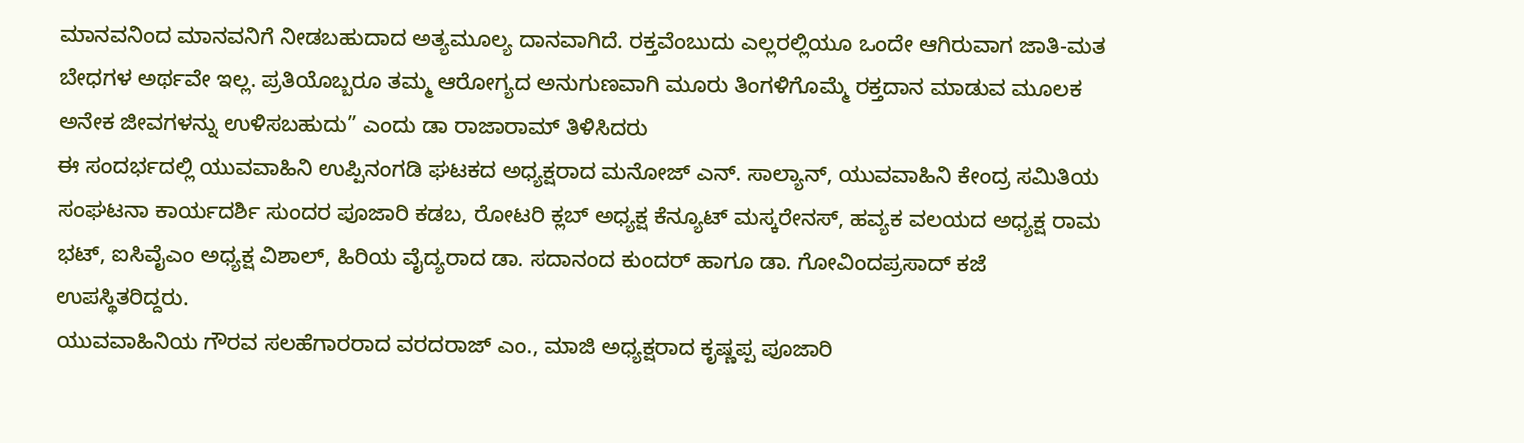ಮಾನವನಿಂದ ಮಾನವನಿಗೆ ನೀಡಬಹುದಾದ ಅತ್ಯಮೂಲ್ಯ ದಾನವಾಗಿದೆ. ರಕ್ತವೆಂಬುದು ಎಲ್ಲರಲ್ಲಿಯೂ ಒಂದೇ ಆಗಿರುವಾಗ ಜಾತಿ-ಮತ ಬೇಧಗಳ ಅರ್ಥವೇ ಇಲ್ಲ. ಪ್ರತಿಯೊಬ್ಬರೂ ತಮ್ಮ ಆರೋಗ್ಯದ ಅನುಗುಣವಾಗಿ ಮೂರು ತಿಂಗಳಿಗೊಮ್ಮೆ ರಕ್ತದಾನ ಮಾಡುವ ಮೂಲಕ ಅನೇಕ ಜೀವಗಳನ್ನು ಉಳಿಸಬಹುದು” ಎಂದು ಡಾ ರಾಜಾರಾಮ್ ತಿಳಿಸಿದರು
ಈ ಸಂದರ್ಭದಲ್ಲಿ ಯುವವಾಹಿನಿ ಉಪ್ಪಿನಂಗಡಿ ಘಟಕದ ಅಧ್ಯಕ್ಷರಾದ ಮನೋಜ್ ಎನ್. ಸಾಲ್ಯಾನ್, ಯುವವಾಹಿನಿ ಕೇಂದ್ರ ಸಮಿತಿಯ ಸಂಘಟನಾ ಕಾರ್ಯದರ್ಶಿ ಸುಂದರ ಪೂಜಾರಿ ಕಡಬ, ರೋಟರಿ ಕ್ಲಬ್ ಅಧ್ಯಕ್ಷ ಕೆನ್ಯೂಟ್ ಮಸ್ಕರೇನಸ್, ಹವ್ಯಕ ವಲಯದ ಅಧ್ಯಕ್ಷ ರಾಮ ಭಟ್, ಐಸಿವೈಎಂ ಅಧ್ಯಕ್ಷ ವಿಶಾಲ್, ಹಿರಿಯ ವೈದ್ಯರಾದ ಡಾ. ಸದಾನಂದ ಕುಂದರ್ ಹಾಗೂ ಡಾ. ಗೋವಿಂದಪ್ರಸಾದ್ ಕಜೆ ಉಪಸ್ಥಿತರಿದ್ದರು.
ಯುವವಾಹಿನಿಯ ಗೌರವ ಸಲಹೆಗಾರರಾದ ವರದರಾಜ್ ಎಂ., ಮಾಜಿ ಅಧ್ಯಕ್ಷರಾದ ಕೃಷ್ಣಪ್ಪ ಪೂಜಾರಿ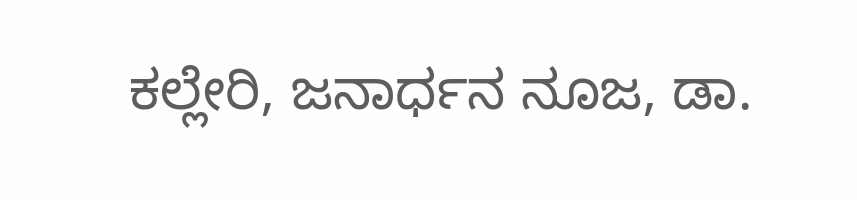ಕಲ್ಲೇರಿ, ಜನಾರ್ಧನ ನೂಜ, ಡಾ.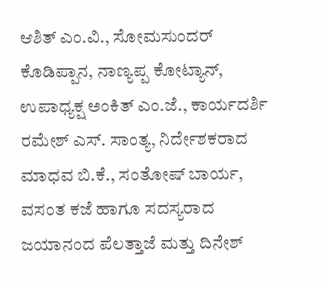ಆಶಿತ್ ಎಂ.ವಿ., ಸೋಮಸುಂದರ್ ಕೊಡಿಪ್ಪಾನ, ನಾಣ್ಯಪ್ಪ ಕೋಟ್ಯಾನ್, ಉಪಾಧ್ಯಕ್ಷ ಅಂಕಿತ್ ಎಂ.ಜೆ., ಕಾರ್ಯದರ್ಶಿ ರಮೇಶ್ ಎಸ್. ಸಾಂತ್ಯ, ನಿರ್ದೇಶಕರಾದ ಮಾಧವ ಬಿ.ಕೆ., ಸಂತೋಷ್ ಬಾರ್ಯ, ವಸಂತ ಕಜೆ ಹಾಗೂ ಸದಸ್ಯರಾದ ಜಯಾನಂದ ಪೆಲತ್ತಾಜೆ ಮತ್ತು ದಿನೇಶ್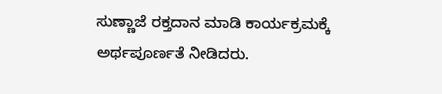ಸುಣ್ಣಾಜೆ ರಕ್ತದಾನ ಮಾಡಿ ಕಾರ್ಯಕ್ರಮಕ್ಕೆ ಅರ್ಥಪೂರ್ಣತೆ ನೀಡಿದರು.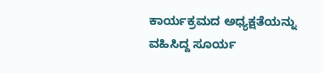ಕಾರ್ಯಕ್ರಮದ ಅಧ್ಯಕ್ಷತೆಯನ್ನು ವಹಿಸಿದ್ದ ಸೂರ್ಯ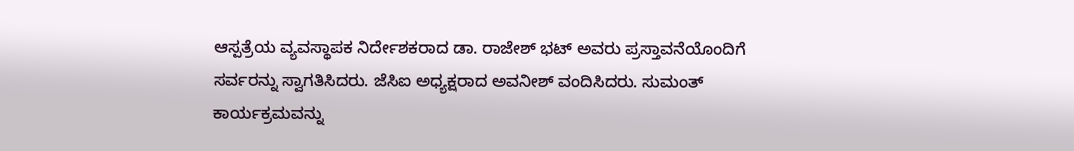ಆಸ್ಪತ್ರೆಯ ವ್ಯವಸ್ಥಾಪಕ ನಿರ್ದೇಶಕರಾದ ಡಾ. ರಾಜೇಶ್ ಭಟ್ ಅವರು ಪ್ರಸ್ತಾವನೆಯೊಂದಿಗೆ ಸರ್ವರನ್ನು ಸ್ವಾಗತಿಸಿದರು. ಜೆಸಿಐ ಅಧ್ಯಕ್ಷರಾದ ಅವನೀಶ್ ವಂದಿಸಿದರು. ಸುಮಂತ್ ಕಾರ್ಯಕ್ರಮವನ್ನು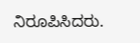ನಿರೂಪಿಸಿದರು.